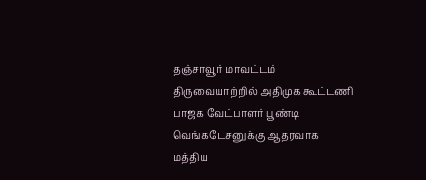தஞ்சாவூர் மாவட்டம் திருவையாற்றில் அதிமுக கூட்டணி பாஜக வேட்பாளர் பூண்டி வெங்கடேசனுக்கு ஆதரவாக மத்திய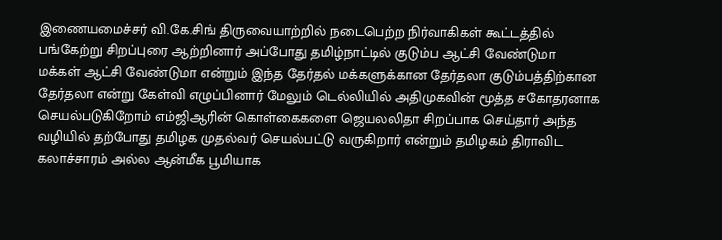இணையமைச்சர் வி.கே.சிங் திருவையாற்றில் நடைபெற்ற நிர்வாகிகள் கூட்டத்தில் பங்கேற்று சிறப்புரை ஆற்றினார் அப்போது தமிழ்நாட்டில் குடும்ப ஆட்சி வேண்டுமா மக்கள் ஆட்சி வேண்டுமா என்றும் இந்த தேர்தல் மக்களுக்கான தேர்தலா குடும்பத்திற்கான தேர்தலா என்று கேள்வி எழுப்பினார் மேலும் டெல்லியில் அதிமுகவின் மூத்த சகோதரனாக செயல்படுகிறோம் எம்ஜிஆரின் கொள்கைகளை ஜெயலலிதா சிறப்பாக செய்தார் அந்த வழியில் தற்போது தமிழக முதல்வர் செயல்பட்டு வருகிறார் என்றும் தமிழகம் திராவிட கலாச்சாரம் அல்ல ஆன்மீக பூமியாக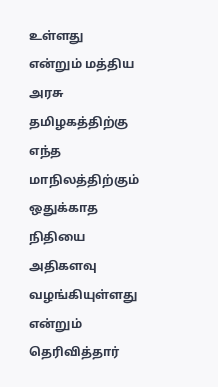உள்ளது என்றும் மத்திய அரசு தமிழகத்திற்கு எந்த மாநிலத்திற்கும் ஒதுக்காத நிதியை அதிகளவு வழங்கியுள்ளது என்றும் தெரிவித்தார்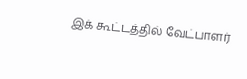இக் கூட்டத்தில் வேட்பாளர்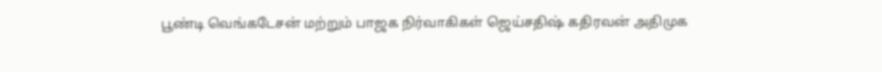பூண்டி வெங்கடேசன் மற்றும் பாஜக நிர்வாகிகள் ஜெய்சதிஷ் கதிரவன் அதிமுக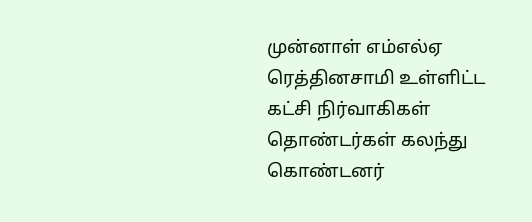முன்னாள் எம்எல்ஏ ரெத்தினசாமி உள்ளிட்ட கட்சி நிர்வாகிகள் தொண்டர்கள் கலந்து கொண்டனர்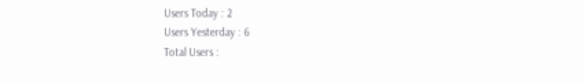Users Today : 2
Users Yesterday : 6
Total Users :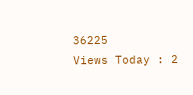36225
Views Today : 2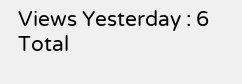Views Yesterday : 6
Total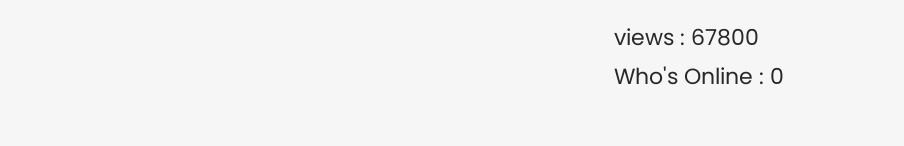views : 67800
Who's Online : 0